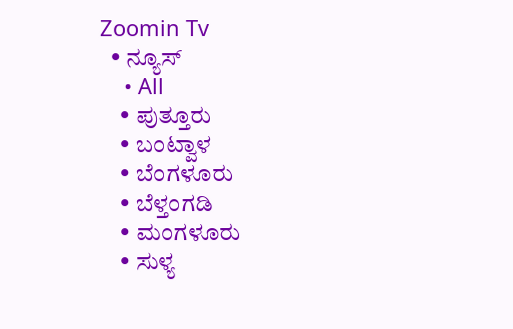Zoomin Tv
  • ನ್ಯೂಸ್
    • All
    • ಪುತ್ತೂರು
    • ಬಂಟ್ವಾಳ
    • ಬೆಂಗಳೂರು
    • ಬೆಳ್ತಂಗಡಿ
    • ಮಂಗಳೂರು
    • ಸುಳ್ಯ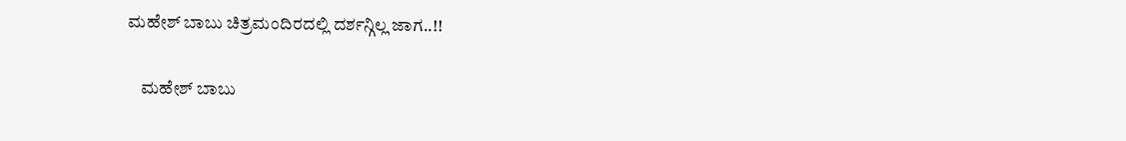ಮಹೇಶ್ ಬಾಬು ಚಿತ್ರಮಂದಿರದಲ್ಲಿ ದರ್ಶನ್ಗಿಲ್ಲ ಜಾಗ..!!

    ಮಹೇಶ್ ಬಾಬು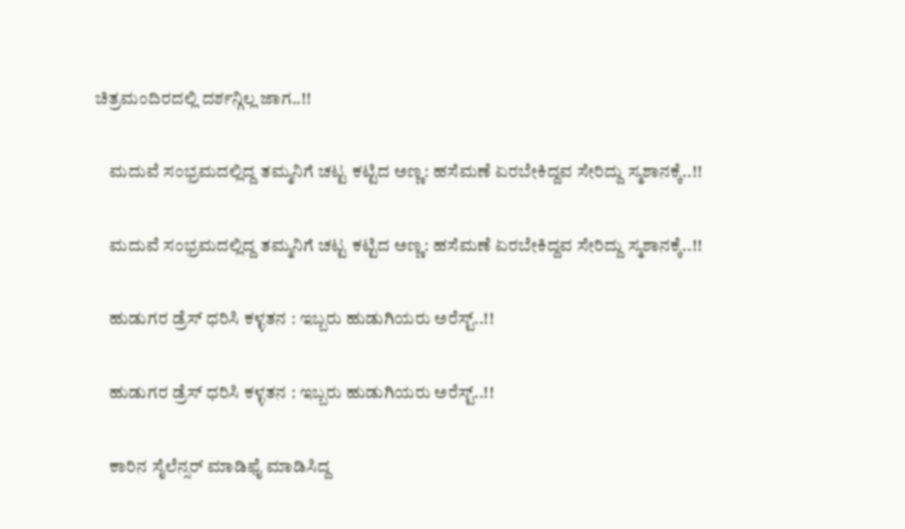ಚಿತ್ರಮಂದಿರದಲ್ಲಿ ದರ್ಶನ್ಗಿಲ್ಲ ಜಾಗ..!!

    ಮದುವೆ ಸಂಭ್ರಮದಲ್ಲಿದ್ದ ತಮ್ಮನಿಗೆ ಚಟ್ಟ ಕಟ್ಟಿದ ಅಣ್ಣ: ಹಸೆಮಣೆ ಏರಬೇಕಿದ್ದವ ಸೇರಿದ್ದು ಸ್ಮಶಾನಕ್ಕೆ..!!

    ಮದುವೆ ಸಂಭ್ರಮದಲ್ಲಿದ್ದ ತಮ್ಮನಿಗೆ ಚಟ್ಟ ಕಟ್ಟಿದ ಅಣ್ಣ: ಹಸೆಮಣೆ ಏರಬೇಕಿದ್ದವ ಸೇರಿದ್ದು ಸ್ಮಶಾನಕ್ಕೆ..!!

    ಹುಡುಗರ ಡ್ರೆಸ್‌ ಧರಿಸಿ ಕಳ್ಳತನ : ಇಬ್ಬರು ಹುಡುಗಿಯರು ಅರೆಸ್ಟ್‌..!!

    ಹುಡುಗರ ಡ್ರೆಸ್‌ ಧರಿಸಿ ಕಳ್ಳತನ : ಇಬ್ಬರು ಹುಡುಗಿಯರು ಅರೆಸ್ಟ್‌..!!

    ಕಾರಿನ ಸೈಲೆನ್ಸರ್ ಮಾಡಿಫೈ ಮಾಡಿಸಿದ್ದ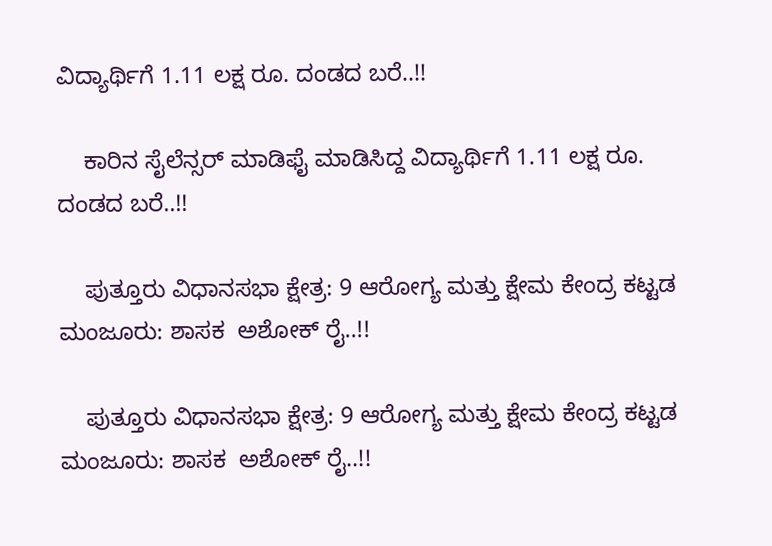ವಿದ್ಯಾರ್ಥಿಗೆ 1.11 ಲಕ್ಷ ರೂ. ದಂಡದ ಬರೆ..!!

    ಕಾರಿನ ಸೈಲೆನ್ಸರ್ ಮಾಡಿಫೈ ಮಾಡಿಸಿದ್ದ ವಿದ್ಯಾರ್ಥಿಗೆ 1.11 ಲಕ್ಷ ರೂ. ದಂಡದ ಬರೆ..!!

    ಪುತ್ತೂರು ವಿಧಾನಸಭಾ ಕ್ಷೇತ್ರ: 9 ಆರೋಗ್ಯ ಮತ್ತು ಕ್ಷೇಮ ಕೇಂದ್ರ ಕಟ್ಟಡ ಮಂಜೂರು: ಶಾಸಕ  ಅಶೋಕ್ ರೈ..!!

    ಪುತ್ತೂರು ವಿಧಾನಸಭಾ ಕ್ಷೇತ್ರ: 9 ಆರೋಗ್ಯ ಮತ್ತು ಕ್ಷೇಮ ಕೇಂದ್ರ ಕಟ್ಟಡ ಮಂಜೂರು: ಶಾಸಕ  ಅಶೋಕ್ ರೈ..!!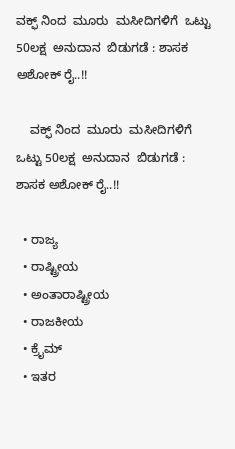ವಕ್ಫ್ ನಿಂದ  ಮೂರು  ಮಸೀದಿಗಳಿಗೆ  ಒಟ್ಟು 50ಲಕ್ಷ  ಅನುದಾನ  ಬಿಡುಗಡೆ : ಶಾಸಕ ಅಶೋಕ್ ರೈ..!!

    ವಕ್ಫ್ ನಿಂದ  ಮೂರು  ಮಸೀದಿಗಳಿಗೆ  ಒಟ್ಟು 50ಲಕ್ಷ  ಅನುದಾನ  ಬಿಡುಗಡೆ : ಶಾಸಕ ಅಶೋಕ್ ರೈ..!!

  • ರಾಜ್ಯ
  • ರಾಷ್ಟ್ರೀಯ
  • ಅಂತಾರಾಷ್ಟ್ರೀಯ
  • ರಾಜಕೀಯ
  • ಕ್ರೈಮ್
  • ಇತರ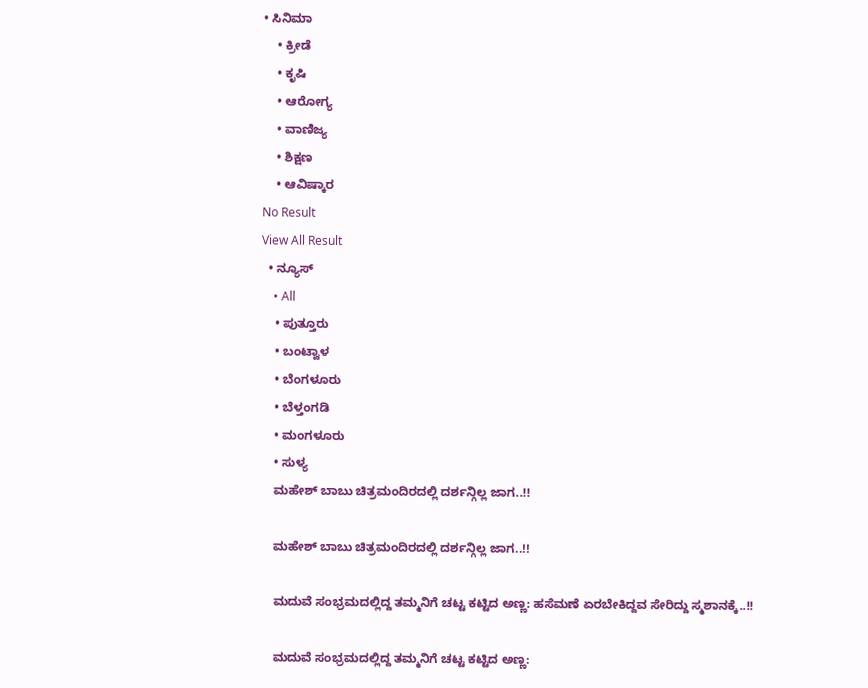• ಸಿನಿಮಾ
    • ಕ್ರೀಡೆ
    • ಕೃಷಿ
    • ಆರೋಗ್ಯ
    • ವಾಣಿಜ್ಯ
    • ಶಿಕ್ಷಣ
    • ಆವಿಷ್ಕಾರ
No Result
View All Result
  • ನ್ಯೂಸ್
    • All
    • ಪುತ್ತೂರು
    • ಬಂಟ್ವಾಳ
    • ಬೆಂಗಳೂರು
    • ಬೆಳ್ತಂಗಡಿ
    • ಮಂಗಳೂರು
    • ಸುಳ್ಯ
    ಮಹೇಶ್ ಬಾಬು ಚಿತ್ರಮಂದಿರದಲ್ಲಿ ದರ್ಶನ್ಗಿಲ್ಲ ಜಾಗ..!!

    ಮಹೇಶ್ ಬಾಬು ಚಿತ್ರಮಂದಿರದಲ್ಲಿ ದರ್ಶನ್ಗಿಲ್ಲ ಜಾಗ..!!

    ಮದುವೆ ಸಂಭ್ರಮದಲ್ಲಿದ್ದ ತಮ್ಮನಿಗೆ ಚಟ್ಟ ಕಟ್ಟಿದ ಅಣ್ಣ: ಹಸೆಮಣೆ ಏರಬೇಕಿದ್ದವ ಸೇರಿದ್ದು ಸ್ಮಶಾನಕ್ಕೆ..!!

    ಮದುವೆ ಸಂಭ್ರಮದಲ್ಲಿದ್ದ ತಮ್ಮನಿಗೆ ಚಟ್ಟ ಕಟ್ಟಿದ ಅಣ್ಣ: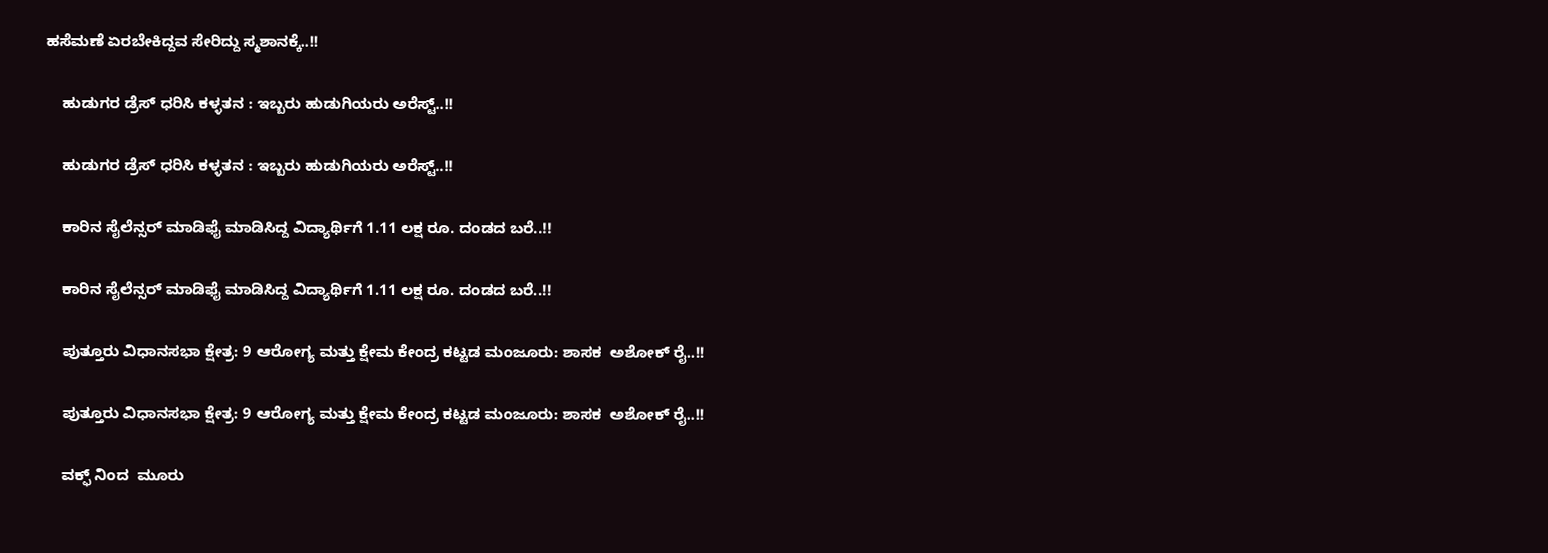ಹಸೆಮಣೆ ಏರಬೇಕಿದ್ದವ ಸೇರಿದ್ದು ಸ್ಮಶಾನಕ್ಕೆ..!!

    ಹುಡುಗರ ಡ್ರೆಸ್‌ ಧರಿಸಿ ಕಳ್ಳತನ : ಇಬ್ಬರು ಹುಡುಗಿಯರು ಅರೆಸ್ಟ್‌..!!

    ಹುಡುಗರ ಡ್ರೆಸ್‌ ಧರಿಸಿ ಕಳ್ಳತನ : ಇಬ್ಬರು ಹುಡುಗಿಯರು ಅರೆಸ್ಟ್‌..!!

    ಕಾರಿನ ಸೈಲೆನ್ಸರ್ ಮಾಡಿಫೈ ಮಾಡಿಸಿದ್ದ ವಿದ್ಯಾರ್ಥಿಗೆ 1.11 ಲಕ್ಷ ರೂ. ದಂಡದ ಬರೆ..!!

    ಕಾರಿನ ಸೈಲೆನ್ಸರ್ ಮಾಡಿಫೈ ಮಾಡಿಸಿದ್ದ ವಿದ್ಯಾರ್ಥಿಗೆ 1.11 ಲಕ್ಷ ರೂ. ದಂಡದ ಬರೆ..!!

    ಪುತ್ತೂರು ವಿಧಾನಸಭಾ ಕ್ಷೇತ್ರ: 9 ಆರೋಗ್ಯ ಮತ್ತು ಕ್ಷೇಮ ಕೇಂದ್ರ ಕಟ್ಟಡ ಮಂಜೂರು: ಶಾಸಕ  ಅಶೋಕ್ ರೈ..!!

    ಪುತ್ತೂರು ವಿಧಾನಸಭಾ ಕ್ಷೇತ್ರ: 9 ಆರೋಗ್ಯ ಮತ್ತು ಕ್ಷೇಮ ಕೇಂದ್ರ ಕಟ್ಟಡ ಮಂಜೂರು: ಶಾಸಕ  ಅಶೋಕ್ ರೈ..!!

    ವಕ್ಫ್ ನಿಂದ  ಮೂರು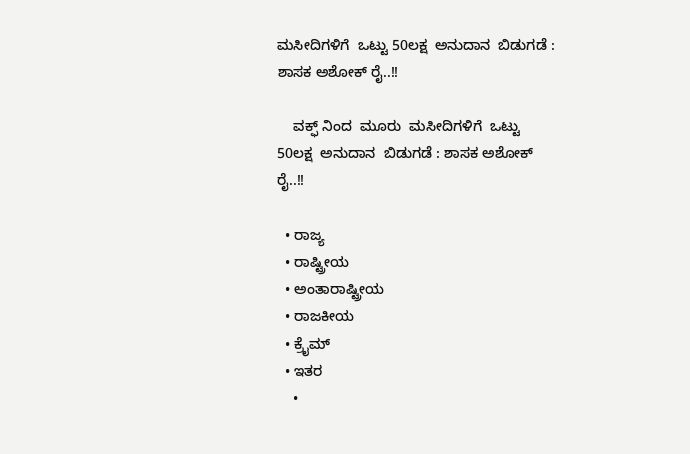ಮಸೀದಿಗಳಿಗೆ  ಒಟ್ಟು 50ಲಕ್ಷ  ಅನುದಾನ  ಬಿಡುಗಡೆ : ಶಾಸಕ ಅಶೋಕ್ ರೈ..!!

    ವಕ್ಫ್ ನಿಂದ  ಮೂರು  ಮಸೀದಿಗಳಿಗೆ  ಒಟ್ಟು 50ಲಕ್ಷ  ಅನುದಾನ  ಬಿಡುಗಡೆ : ಶಾಸಕ ಅಶೋಕ್ ರೈ..!!

  • ರಾಜ್ಯ
  • ರಾಷ್ಟ್ರೀಯ
  • ಅಂತಾರಾಷ್ಟ್ರೀಯ
  • ರಾಜಕೀಯ
  • ಕ್ರೈಮ್
  • ಇತರ
    •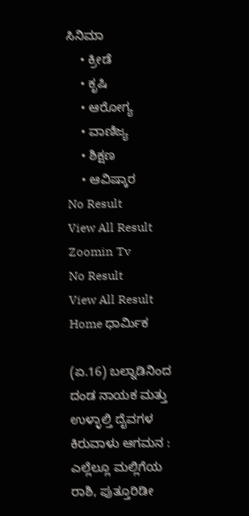ಸಿನಿಮಾ
    • ಕ್ರೀಡೆ
    • ಕೃಷಿ
    • ಆರೋಗ್ಯ
    • ವಾಣಿಜ್ಯ
    • ಶಿಕ್ಷಣ
    • ಆವಿಷ್ಕಾರ
No Result
View All Result
Zoomin Tv
No Result
View All Result
Home ಧಾರ್ಮಿಕ

(ಏ.16) ಬಲ್ನಾಡಿನಿಂದ ದಂಡ ನಾಯಕ ಮತ್ತು ಉಳ್ಳಾಲ್ತಿ ದೈವಗಳ ಕಿರುವಾಳು ಆಗಮನ : ಎಲ್ಲೆಲ್ಲೂ ಮಲ್ಲಿಗೆಯ ರಾಶಿ, ಪುತ್ತೂರಿಡೀ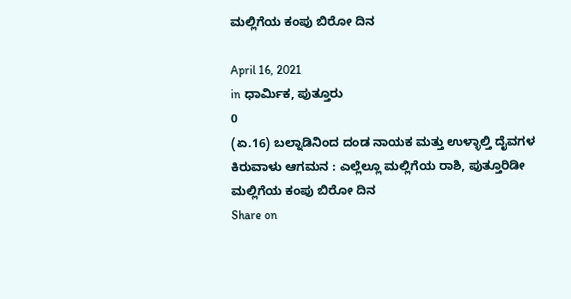ಮಲ್ಲಿಗೆಯ ಕಂಪು ಬಿರೋ ದಿನ

April 16, 2021
in ಧಾರ್ಮಿಕ, ಪುತ್ತೂರು
0
(ಏ.16) ಬಲ್ನಾಡಿನಿಂದ ದಂಡ ನಾಯಕ ಮತ್ತು ಉಳ್ಳಾಲ್ತಿ ದೈವಗಳ ಕಿರುವಾಳು ಆಗಮನ : ಎಲ್ಲೆಲ್ಲೂ ಮಲ್ಲಿಗೆಯ ರಾಶಿ, ಪುತ್ತೂರಿಡೀ ಮಲ್ಲಿಗೆಯ ಕಂಪು ಬಿರೋ ದಿನ
Share on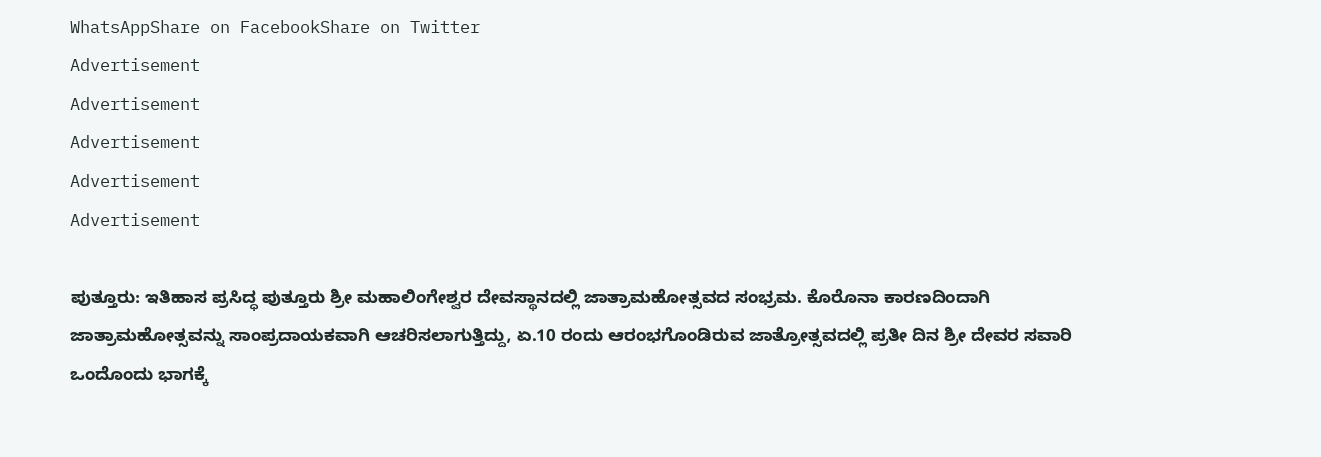WhatsAppShare on FacebookShare on Twitter
Advertisement
Advertisement
Advertisement
Advertisement
Advertisement

ಪುತ್ತೂರು: ಇತಿಹಾಸ ಪ್ರಸಿದ್ಧ ಪುತ್ತೂರು ಶ್ರೀ ಮಹಾಲಿಂಗೇಶ್ವರ ದೇವಸ್ಥಾನದಲ್ಲಿ ಜಾತ್ರಾಮಹೋತ್ಸವದ ಸಂಭ್ರಮ. ಕೊರೊನಾ ಕಾರಣದಿಂದಾಗಿ ಜಾತ್ರಾಮಹೋತ್ಸವನ್ನು ಸಾಂಪ್ರದಾಯಕವಾಗಿ ಆಚರಿಸಲಾಗುತ್ತಿದ್ದು, ಏ.10 ರಂದು ಆರಂಭಗೊಂಡಿರುವ ಜಾತ್ರೋತ್ಸವದಲ್ಲಿ ಪ್ರತೀ ದಿನ ಶ್ರೀ ದೇವರ ಸವಾರಿ ಒಂದೊಂದು ಭಾಗಕ್ಕೆ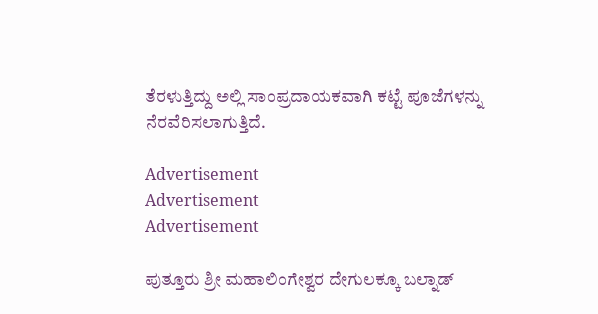ತೆರಳುತ್ತಿದ್ದು ಅಲ್ಲಿ ಸಾಂಪ್ರದಾಯಕವಾಗಿ ಕಟ್ಟೆ ಪೂಜೆಗಳನ್ನು ನೆರವೆರಿಸಲಾಗುತ್ತಿದೆ.

Advertisement
Advertisement
Advertisement

ಪುತ್ತೂರು ಶ್ರೀ ಮಹಾಲಿಂಗೇಶ್ವರ ದೇಗುಲಕ್ಕೂ ಬಲ್ನಾಡ್‌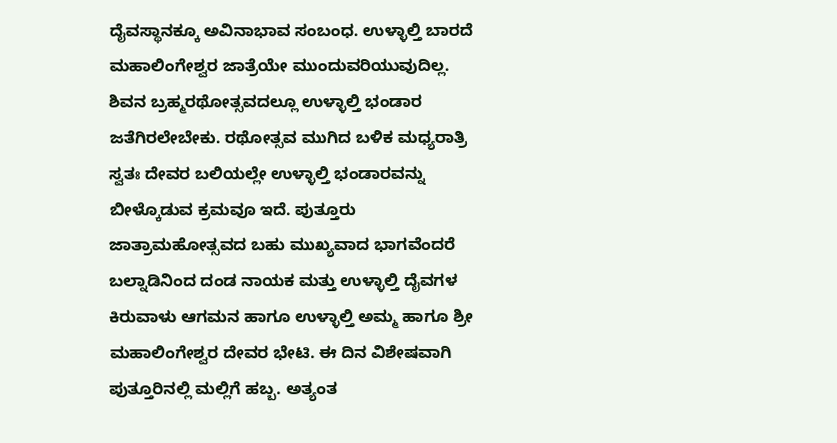ದೈವಸ್ಥಾನಕ್ಕೂ ಅವಿನಾಭಾವ ಸಂಬಂಧ. ಉಳ್ಳಾಲ್ತಿ ಬಾರದೆ ಮಹಾಲಿಂಗೇಶ್ವರ ಜಾತ್ರೆಯೇ ಮುಂದುವರಿಯುವುದಿಲ್ಲ. ಶಿವನ ಬ್ರಹ್ಮರಥೋತ್ಸವದಲ್ಲೂ ಉಳ್ಳಾಲ್ತಿ ಭಂಡಾರ ಜತೆಗಿರಲೇಬೇಕು. ರಥೋತ್ಸವ ಮುಗಿದ ಬಳಿಕ ಮಧ್ಯರಾತ್ರಿ ಸ್ವತಃ ದೇವರ ಬಲಿಯಲ್ಲೇ ಉಳ್ಳಾಲ್ತಿ ಭಂಡಾರವನ್ನು ಬೀಳ್ಕೊಡುವ ಕ್ರಮವೂ ಇದೆ. ಪುತ್ತೂರು ಜಾತ್ರಾಮಹೋತ್ಸವದ ಬಹು ಮುಖ್ಯವಾದ ಭಾಗವೆಂದರೆ ಬಲ್ನಾಡಿನಿಂದ ದಂಡ ನಾಯಕ ಮತ್ತು ಉಳ್ಳಾಲ್ತಿ ದೈವಗಳ ಕಿರುವಾಳು ಆಗಮನ ಹಾಗೂ ಉಳ್ಳಾಲ್ತಿ ಅಮ್ಮ ಹಾಗೂ ಶ್ರೀ ಮಹಾಲಿಂಗೇಶ್ವರ ದೇವರ ಭೇಟಿ. ಈ ದಿನ ವಿಶೇಷವಾಗಿ ಪುತ್ತೂರಿನಲ್ಲಿ ಮಲ್ಲಿಗೆ ಹಬ್ಬ. ಅತ್ಯಂತ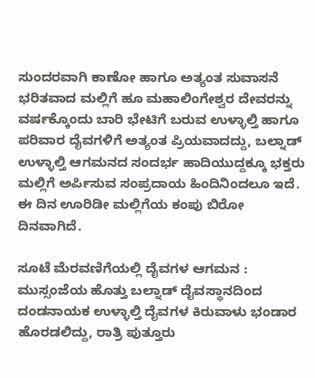ಸುಂದರವಾಗಿ ಕಾಣೋ ಹಾಗೂ ಅತ್ಯಂತ ಸುವಾಸನೆ ಭರಿತವಾದ ಮಲ್ಲಿಗೆ ಹೂ ಮಹಾಲಿಂಗೇಶ್ವರ ದೇವರನ್ನು ವರ್ಷಕ್ಕೊಂದು ಬಾರಿ ಭೇಟಿಗೆ ಬರುವ ಉಳ್ಳಾಲ್ತಿ ಹಾಗೂ ಪರಿವಾರ ದೈವಗಳಿಗೆ ಅತ್ಯಂತ ಪ್ರಿಯವಾದದ್ದು, ಬಲ್ನಾಡ್‌ ಉಳ್ಳಾಲ್ತಿ ಆಗಮನದ ಸಂದರ್ಭ ಹಾದಿಯುದ್ದಕ್ಕೂ ಭಕ್ತರು ಮಲ್ಲಿಗೆ ಅರ್ಪಿಸುವ ಸಂಪ್ರದಾಯ ಹಿಂದಿನಿಂದಲೂ ಇದೆ. ಈ ದಿನ ಊರಿಡೀ ಮಲ್ಲಿಗೆಯ ಕಂಪು ಬಿರೋ ದಿನವಾಗಿದೆ.

ಸೂಟೆ ಮೆರವಣಿಗೆಯಲ್ಲಿ ದೈವಗಳ ಆಗಮನ : ಮುಸ್ಸಂಜೆಯ ಹೊತ್ತು ಬಲ್ನಾಡ್‌ ದೈವಸ್ಥಾನದಿಂದ ದಂಡನಾಯಕ ಉಳ್ಳಾಲ್ತಿ ದೈವಗಳ ಕಿರುವಾಳು ಭಂಡಾರ ಹೊರಡಲಿದ್ದು, ರಾತ್ರಿ ಪುತ್ತೂರು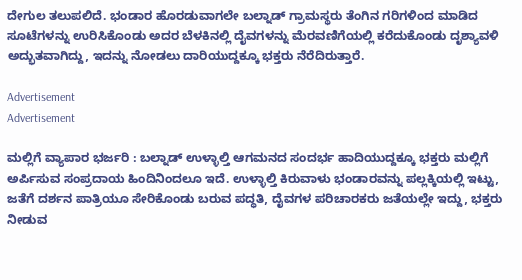ದೇಗುಲ ತಲುಪಲಿದೆ. ಭಂಡಾರ ಹೊರಡುವಾಗಲೇ ಬಲ್ನಾಡ್‌ ಗ್ರಾಮಸ್ಥರು ತೆಂಗಿನ ಗರಿಗಳಿಂದ ಮಾಡಿದ ಸೂಟೆಗಳನ್ನು ಉರಿಸಿಕೊಂಡು ಅದರ ಬೆಳಕಿನಲ್ಲಿ ದೈವಗಳನ್ನು ಮೆರವಣಿಗೆಯಲ್ಲಿ ಕರೆದುಕೊಂಡು ದೃಶ್ಯಾವಳಿ ಅದ್ಭುತವಾಗಿದ್ದು, ಇದನ್ನು ನೋಡಲು ದಾರಿಯುದ್ದಕ್ಕೂ ಭಕ್ತರು ನೆರೆದಿರುತ್ತಾರೆ.

Advertisement
Advertisement

ಮಲ್ಲಿಗೆ ವ್ಯಾಪಾರ ಭರ್ಜರಿ : ಬಲ್ನಾಡ್‌ ಉಳ್ಳಾಲ್ತಿ ಆಗಮನದ ಸಂದರ್ಭ ಹಾದಿಯುದ್ದಕ್ಕೂ ಭಕ್ತರು ಮಲ್ಲಿಗೆ ಅರ್ಪಿಸುವ ಸಂಪ್ರದಾಯ ಹಿಂದಿನಿಂದಲೂ ಇದೆ. ಉಳ್ಳಾಲ್ತಿ ಕಿರುವಾಳು ಭಂಡಾರವನ್ನು ಪಲ್ಲಕ್ಕಿಯಲ್ಲಿ ಇಟ್ಟು, ಜತೆಗೆ ದರ್ಶನ ಪಾತ್ರಿಯೂ ಸೇರಿಕೊಂಡು ಬರುವ ಪದ್ಧತಿ, ದೈವಗಳ ಪರಿಚಾರಕರು ಜತೆಯಲ್ಲೇ ಇದ್ದು, ಭಕ್ತರು ನೀಡುವ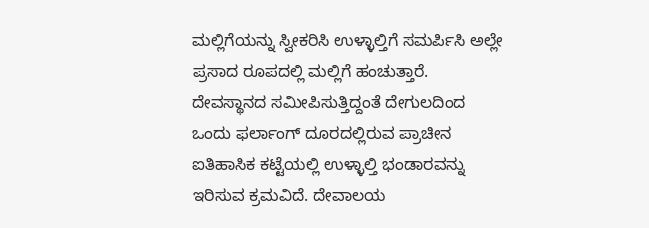ಮಲ್ಲಿಗೆಯನ್ನು ಸ್ವೀಕರಿಸಿ ಉಳ್ಳಾಲ್ತಿಗೆ ಸಮರ್ಪಿಸಿ ಅಲ್ಲೇ ಪ್ರಸಾದ ರೂಪದಲ್ಲಿ ಮಲ್ಲಿಗೆ ಹಂಚುತ್ತಾರೆ. ದೇವಸ್ಥಾನದ ಸಮೀಪಿಸುತ್ತಿದ್ದಂತೆ ದೇಗುಲದಿಂದ ಒಂದು ಫರ್ಲಾಂಗ್‌ ದೂರದಲ್ಲಿರುವ ಪ್ರಾಚೀನ ಐತಿಹಾಸಿಕ ಕಟ್ಟೆಯಲ್ಲಿ ಉಳ್ಳಾಲ್ತಿ ಭಂಡಾರವನ್ನು ಇರಿಸುವ ಕ್ರಮವಿದೆ. ದೇವಾಲಯ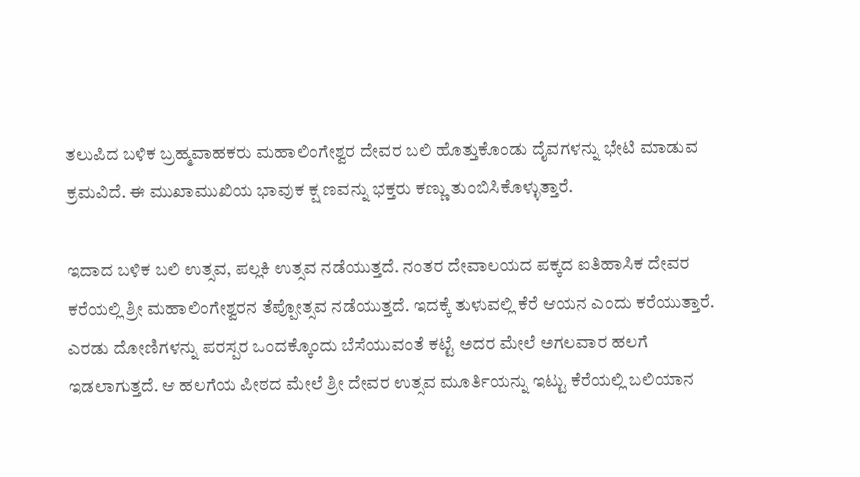ತಲುಪಿದ ಬಳಿಕ ಬ್ರಹ್ಮವಾಹಕರು ಮಹಾಲಿಂಗೇಶ್ವರ ದೇವರ ಬಲಿ ಹೊತ್ತುಕೊಂಡು ದೈವಗಳನ್ನು ಭೇಟಿ ಮಾಡುವ ಕ್ರಮವಿದೆ. ಈ ಮುಖಾಮುಖಿಯ ಭಾವುಕ ಕ್ಷ ಣವನ್ನು ಭಕ್ತರು ಕಣ್ಣು ತುಂಬಿಸಿಕೊಳ್ಳುತ್ತಾರೆ.

ಇದಾದ ಬಳಿಕ ಬಲಿ ಉತ್ಸವ, ಪಲ್ಲಕಿ ಉತ್ಸವ ನಡೆಯುತ್ತದೆ. ನಂತರ ದೇವಾಲಯದ ಪಕ್ಕದ ಐತಿಹಾಸಿಕ ದೇವರ ಕರೆಯಲ್ಲಿ ಶ್ರೀ ಮಹಾಲಿಂಗೇಶ್ವರನ ತೆಪ್ಪೋತ್ಸವ ನಡೆಯುತ್ತದೆ. ಇದಕ್ಕೆ ತುಳುವಲ್ಲಿ ಕೆರೆ ಆಯನ ಎಂದು ಕರೆಯುತ್ತಾರೆ. ಎರಡು ದೋಣಿಗಳನ್ನು ಪರಸ್ಪರ ಒಂದಕ್ಕೊಂದು ಬೆಸೆಯುವಂತೆ ಕಟ್ಟೆ ಅದರ ಮೇಲೆ ಅಗಲವಾರ ಹಲಗೆ ಇಡಲಾಗುತ್ತದೆ. ಆ ಹಲಗೆಯ ಪೀಠದ ಮೇಲೆ ಶ್ರೀ ದೇವರ ಉತ್ಸವ ಮೂರ್ತಿಯನ್ನು ಇಟ್ಟು ಕೆರೆಯಲ್ಲಿ ಬಲಿಯಾನ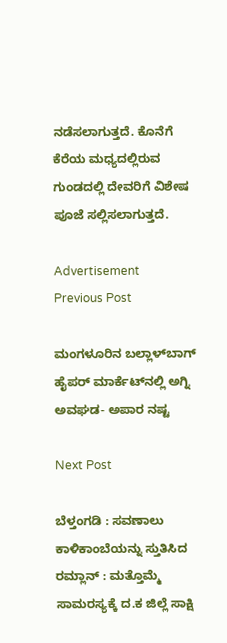ನಡೆಸಲಾಗುತ್ತದೆ. ಕೊನೆಗೆ ಕೆರೆಯ ಮಧ್ಯದಲ್ಲಿರುವ ಗುಂಡದಲ್ಲಿ ದೇವರಿಗೆ ವಿಶೇಷ ಪೂಜೆ ಸಲ್ಲಿಸಲಾಗುತ್ತದೆ.

Advertisement
Previous Post

ಮಂಗಳೂರಿನ ಬಲ್ಲಾಳ್‌ಬಾಗ್‌ ಹೈಪರ್ ಮಾರ್ಕೆಟ್‌‌ನಲ್ಲಿ ಅಗ್ನಿ ಅವಘಡ- ಅಪಾರ ನಷ್ಟ

Next Post

ಬೆಳ್ತಂಗಡಿ : ಸವಣಾಲು ಕಾಳಿಕಾಂಬೆಯನ್ನು ಸ್ತುತಿಸಿದ ರಮ್ಲಾನ್ : ಮತ್ತೊಮ್ಮೆ ಸಾಮರಸ್ಯಕ್ಕೆ ದ.ಕ ಜಿಲ್ಲೆ ಸಾಕ್ಷಿ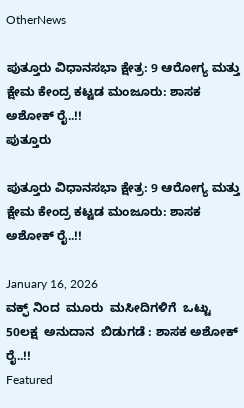OtherNews

ಪುತ್ತೂರು ವಿಧಾನಸಭಾ ಕ್ಷೇತ್ರ: 9 ಆರೋಗ್ಯ ಮತ್ತು ಕ್ಷೇಮ ಕೇಂದ್ರ ಕಟ್ಟಡ ಮಂಜೂರು: ಶಾಸಕ  ಅಶೋಕ್ ರೈ..!!
ಪುತ್ತೂರು

ಪುತ್ತೂರು ವಿಧಾನಸಭಾ ಕ್ಷೇತ್ರ: 9 ಆರೋಗ್ಯ ಮತ್ತು ಕ್ಷೇಮ ಕೇಂದ್ರ ಕಟ್ಟಡ ಮಂಜೂರು: ಶಾಸಕ  ಅಶೋಕ್ ರೈ..!!

January 16, 2026
ವಕ್ಫ್ ನಿಂದ  ಮೂರು  ಮಸೀದಿಗಳಿಗೆ  ಒಟ್ಟು 50ಲಕ್ಷ  ಅನುದಾನ  ಬಿಡುಗಡೆ : ಶಾಸಕ ಅಶೋಕ್ ರೈ..!!
Featured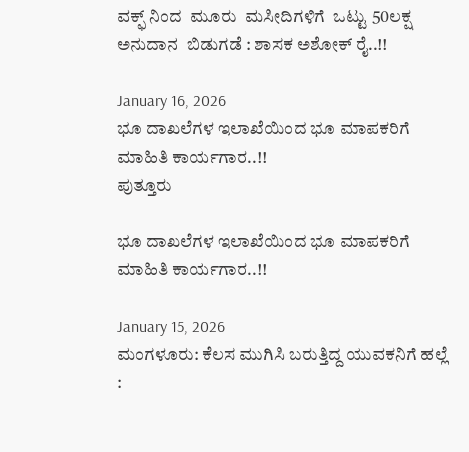ವಕ್ಫ್ ನಿಂದ  ಮೂರು  ಮಸೀದಿಗಳಿಗೆ  ಒಟ್ಟು 50ಲಕ್ಷ  ಅನುದಾನ  ಬಿಡುಗಡೆ : ಶಾಸಕ ಅಶೋಕ್ ರೈ..!!

January 16, 2026
ಭೂ ದಾಖಲೆಗಳ ಇಲಾಖೆಯಿಂದ ಭೂ ಮಾಪಕರಿಗೆ ಮಾಹಿತಿ ಕಾರ್ಯಗಾರ..!!
ಪುತ್ತೂರು

ಭೂ ದಾಖಲೆಗಳ ಇಲಾಖೆಯಿಂದ ಭೂ ಮಾಪಕರಿಗೆ ಮಾಹಿತಿ ಕಾರ್ಯಗಾರ..!!

January 15, 2026
ಮಂಗಳೂರು: ಕೆಲಸ ಮುಗಿಸಿ ಬರುತ್ತಿದ್ದ ಯುವಕನಿಗೆ ಹಲ್ಲೆ :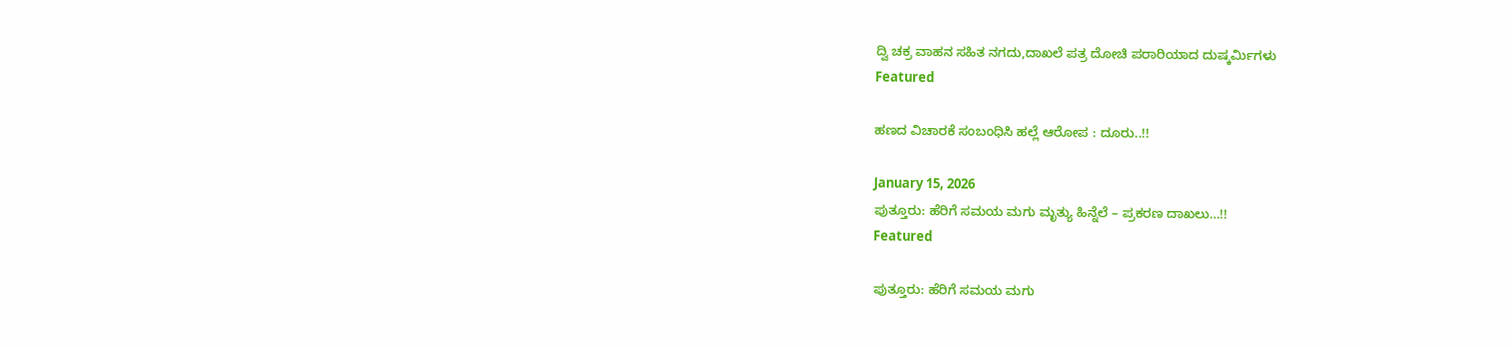ದ್ವಿ ಚಕ್ರ ವಾಹನ ಸಹಿತ ನಗದು,ದಾಖಲೆ ಪತ್ರ ದೋಚಿ ಪರಾರಿಯಾದ ದುಷ್ಕರ್ಮಿಗಳು
Featured

ಹಣದ ವಿಚಾರಕೆ ಸಂಬಂಧಿಸಿ ಹಲ್ಲೆ ಆರೋಪ : ದೂರು..!!

January 15, 2026
ಪುತ್ತೂರು: ಹೆರಿಗೆ ಸಮಯ ಮಗು ಮೃತ್ಯು ಹಿನ್ನೆಲೆ – ಪ್ರಕರಣ ದಾಖಲು…!!
Featured

ಪುತ್ತೂರು: ಹೆರಿಗೆ ಸಮಯ ಮಗು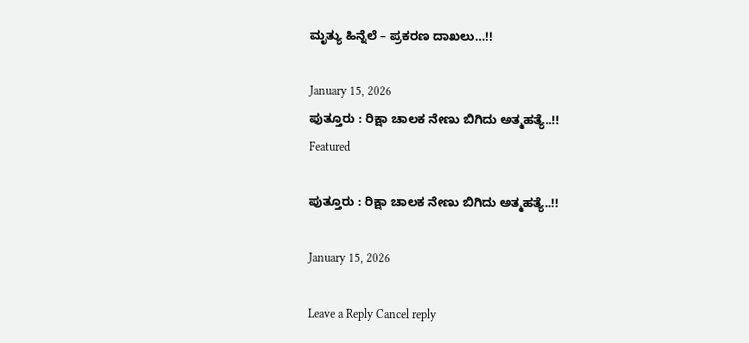ಮೃತ್ಯು ಹಿನ್ನೆಲೆ – ಪ್ರಕರಣ ದಾಖಲು…!!

January 15, 2026
ಪುತ್ತೂರು : ರಿಕ್ಷಾ ಚಾಲಕ ನೇಣು ಬಿಗಿದು ಅತ್ಮಹತ್ಯೆ..!!
Featured

ಪುತ್ತೂರು : ರಿಕ್ಷಾ ಚಾಲಕ ನೇಣು ಬಿಗಿದು ಅತ್ಮಹತ್ಯೆ..!!

January 15, 2026

Leave a Reply Cancel reply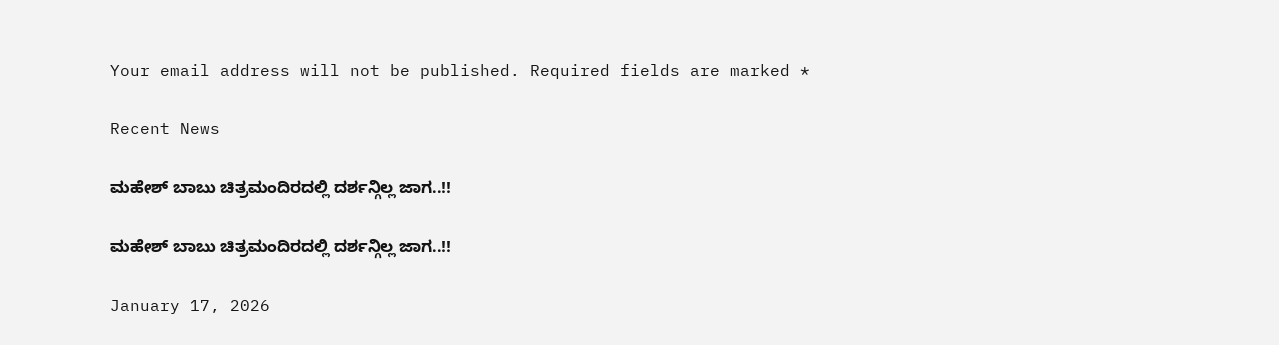Your email address will not be published. Required fields are marked *

Recent News

ಮಹೇಶ್ ಬಾಬು ಚಿತ್ರಮಂದಿರದಲ್ಲಿ ದರ್ಶನ್ಗಿಲ್ಲ ಜಾಗ..!!

ಮಹೇಶ್ ಬಾಬು ಚಿತ್ರಮಂದಿರದಲ್ಲಿ ದರ್ಶನ್ಗಿಲ್ಲ ಜಾಗ..!!

January 17, 2026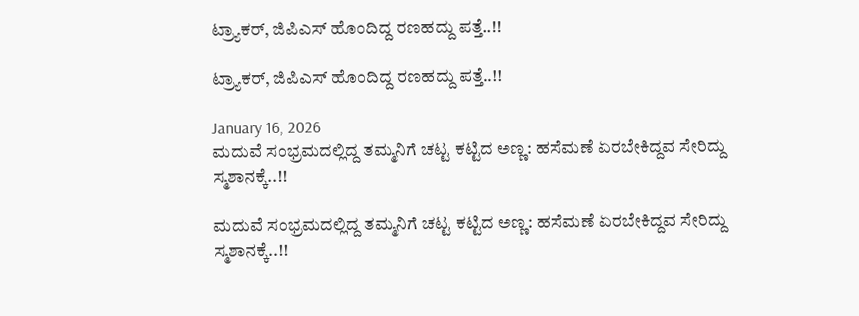ಟ್ರ‍್ಯಾಕರ್, ಜಿಪಿಎಸ್ ಹೊಂದಿದ್ದ ರಣಹದ್ದು ಪತ್ತೆ..!!

ಟ್ರ‍್ಯಾಕರ್, ಜಿಪಿಎಸ್ ಹೊಂದಿದ್ದ ರಣಹದ್ದು ಪತ್ತೆ..!!

January 16, 2026
ಮದುವೆ ಸಂಭ್ರಮದಲ್ಲಿದ್ದ ತಮ್ಮನಿಗೆ ಚಟ್ಟ ಕಟ್ಟಿದ ಅಣ್ಣ: ಹಸೆಮಣೆ ಏರಬೇಕಿದ್ದವ ಸೇರಿದ್ದು ಸ್ಮಶಾನಕ್ಕೆ..!!

ಮದುವೆ ಸಂಭ್ರಮದಲ್ಲಿದ್ದ ತಮ್ಮನಿಗೆ ಚಟ್ಟ ಕಟ್ಟಿದ ಅಣ್ಣ: ಹಸೆಮಣೆ ಏರಬೇಕಿದ್ದವ ಸೇರಿದ್ದು ಸ್ಮಶಾನಕ್ಕೆ..!!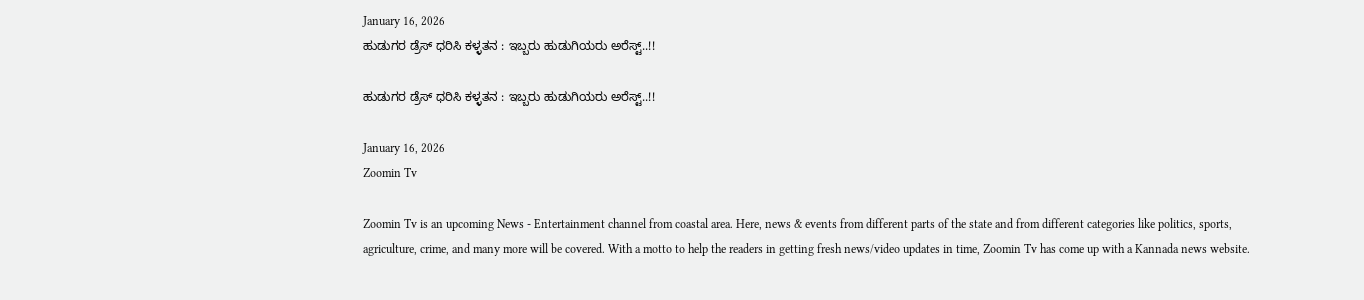January 16, 2026
ಹುಡುಗರ ಡ್ರೆಸ್‌ ಧರಿಸಿ ಕಳ್ಳತನ : ಇಬ್ಬರು ಹುಡುಗಿಯರು ಅರೆಸ್ಟ್‌..!!

ಹುಡುಗರ ಡ್ರೆಸ್‌ ಧರಿಸಿ ಕಳ್ಳತನ : ಇಬ್ಬರು ಹುಡುಗಿಯರು ಅರೆಸ್ಟ್‌..!!

January 16, 2026
Zoomin Tv

Zoomin Tv is an upcoming News - Entertainment channel from coastal area. Here, news & events from different parts of the state and from different categories like politics, sports, agriculture, crime, and many more will be covered. With a motto to help the readers in getting fresh news/video updates in time, Zoomin Tv has come up with a Kannada news website.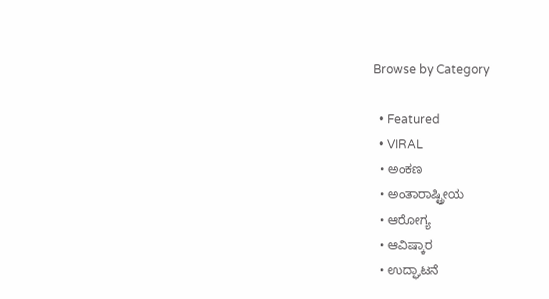Browse by Category

  • Featured
  • VIRAL
  • ಅಂಕಣ
  • ಅಂತಾರಾಷ್ಟ್ರೀಯ
  • ಆರೋಗ್ಯ
  • ಆವಿಷ್ಕಾರ
  • ಉದ್ಘಾಟನೆ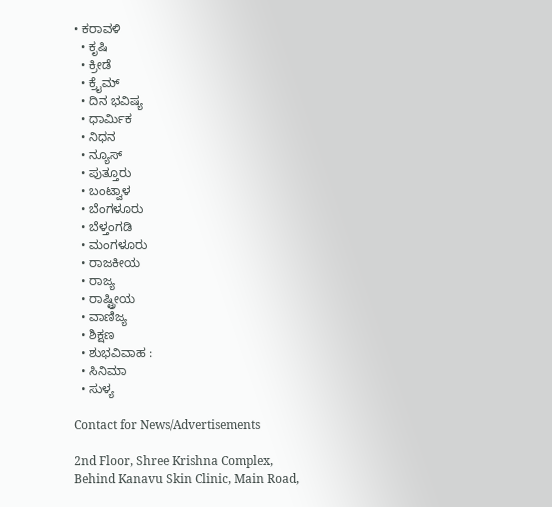• ಕರಾವಳಿ
  • ಕೃಷಿ
  • ಕ್ರೀಡೆ
  • ಕ್ರೈಮ್
  • ದಿನ ಭವಿಷ್ಯ
  • ಧಾರ್ಮಿಕ
  • ನಿಧನ
  • ನ್ಯೂಸ್
  • ಪುತ್ತೂರು
  • ಬಂಟ್ವಾಳ
  • ಬೆಂಗಳೂರು
  • ಬೆಳ್ತಂಗಡಿ
  • ಮಂಗಳೂರು
  • ರಾಜಕೀಯ
  • ರಾಜ್ಯ
  • ರಾಷ್ಟ್ರೀಯ
  • ವಾಣಿಜ್ಯ
  • ಶಿಕ್ಷಣ
  • ಶುಭವಿವಾಹ :
  • ಸಿನಿಮಾ
  • ಸುಳ್ಯ

Contact for News/Advertisements

2nd Floor, Shree Krishna Complex,
Behind Kanavu Skin Clinic, Main Road,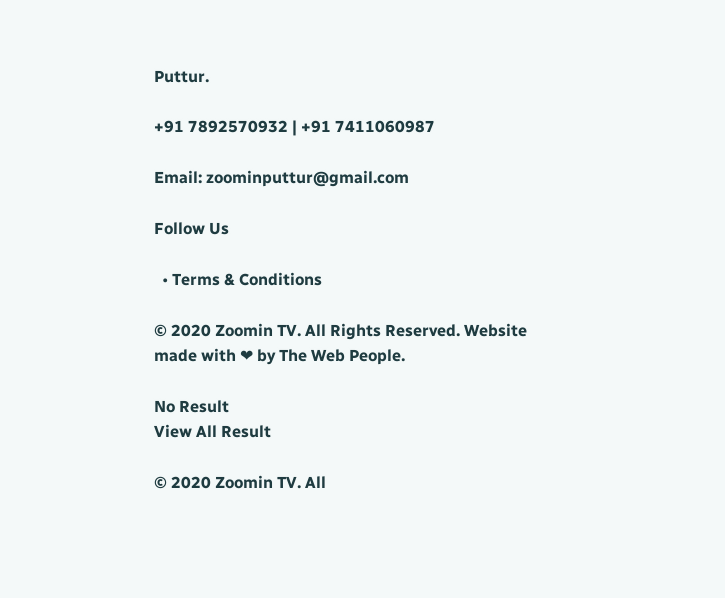Puttur.

+91 7892570932 | +91 7411060987

Email: zoominputtur@gmail.com

Follow Us

  • Terms & Conditions

© 2020 Zoomin TV. All Rights Reserved. Website made with ❤ by The Web People.

No Result
View All Result

© 2020 Zoomin TV. All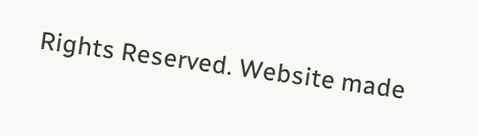Rights Reserved. Website made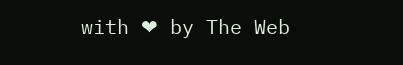with ❤ by The Web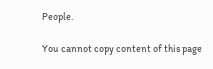People.

You cannot copy content of this page